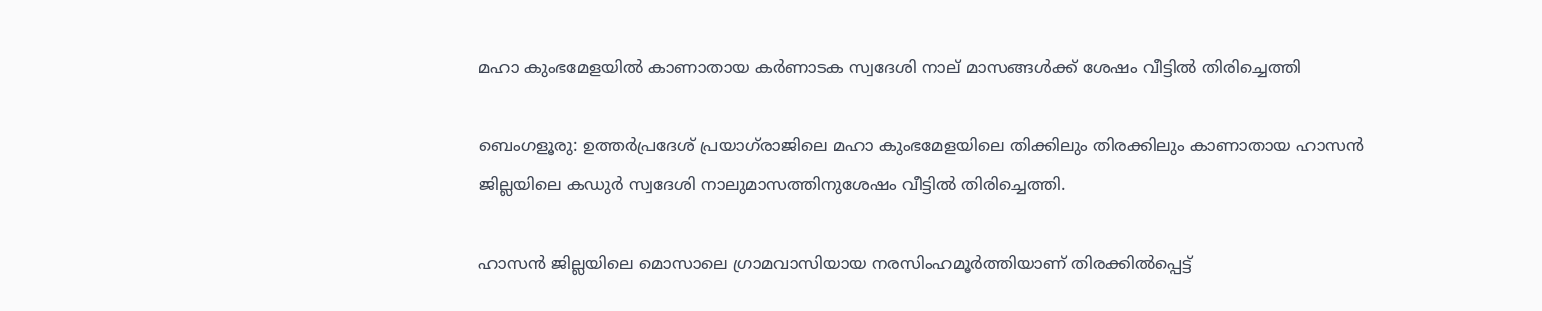മഹാ കുംഭമേളയിൽ കാണാതായ കർണാടക സ്വദേശി നാല് മാസങ്ങൾക്ക് ശേഷം വീട്ടിൽ തിരിച്ചെത്തി

ബെംഗളൂരു: ഉത്തർപ്രദേശ്‌ പ്രയാഗ്‌രാജിലെ മഹാ കുംഭമേളയിലെ തിക്കിലും തിരക്കിലും കാണാതായ ഹാസൻ ജില്ലയിലെ കഡുർ സ്വദേശി നാലുമാസത്തിനുശേഷം വീട്ടിൽ തിരിച്ചെത്തി.

ഹാസൻ ജില്ലയിലെ മൊസാലെ ഗ്രാമവാസിയായ നരസിംഹമൂർത്തിയാണ് തിരക്കിൽപ്പെട്ട്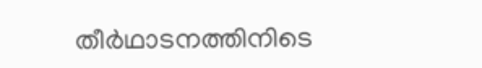തീർഥാടനത്തിനിടെ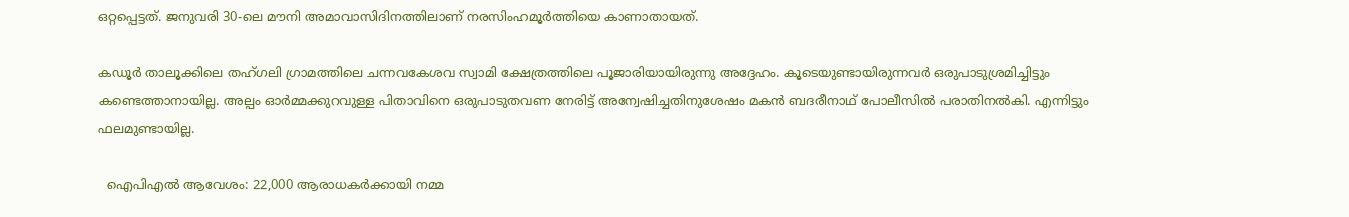ഒറ്റപ്പെട്ടത്. ജനുവരി 30-ലെ മൗനി അമാവാസിദിനത്തിലാണ് നരസിംഹമൂർത്തിയെ കാണാതായത്.

കഡൂർ താലൂക്കിലെ തഹ്ഗലി ഗ്രാമത്തിലെ ചന്നവകേശവ സ്വാമി ക്ഷേത്രത്തിലെ പൂജാരിയായിരുന്നു അദ്ദേഹം. കൂടെയുണ്ടായിരുന്നവർ ഒരുപാടുശ്രമിച്ചിട്ടും കണ്ടെത്താനായില്ല. അല്പം ഓർമ്മക്കുറവുള്ള പിതാവിനെ ഒരുപാടുതവണ നേരിട്ട് അന്വേഷിച്ചതിനുശേഷം മകൻ ബദരീനാഥ് പോലീസിൽ പരാതിനൽകി. എന്നിട്ടും ഫലമുണ്ടായില്ല.

  ഐപിഎൽ ആവേശം: 22,000 ആരാധകർക്കായി നമ്മ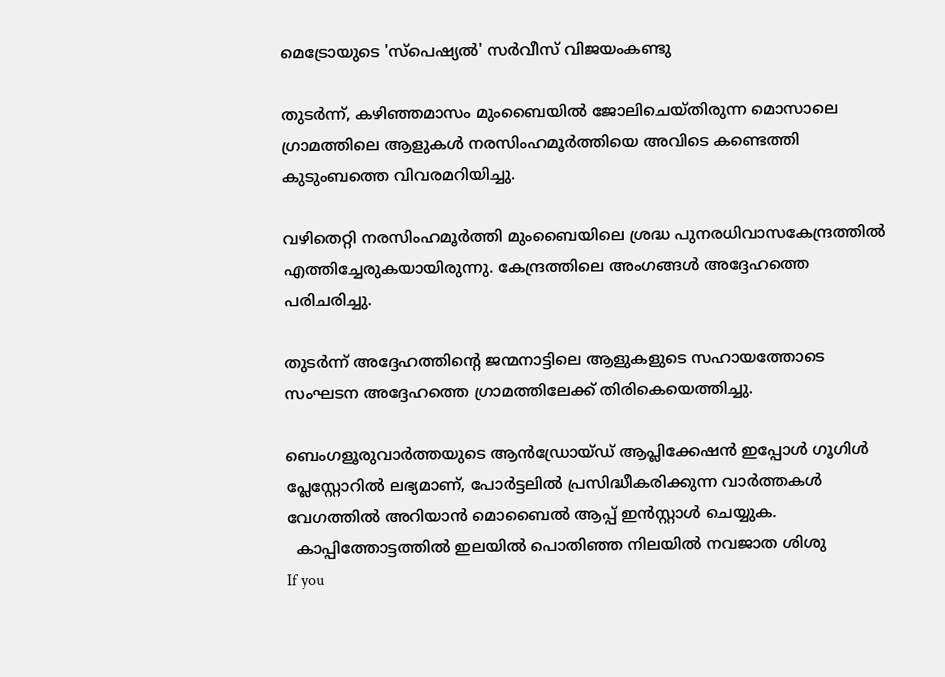മെട്രോയുടെ 'സ്പെഷ്യൽ' സർവീസ് വിജയംകണ്ടു

തുടർന്ന്, കഴിഞ്ഞമാസം മുംബൈയിൽ ജോലിചെയ്തിരുന്ന മൊസാലെ ഗ്രാമത്തിലെ ആളുകൾ നരസിംഹമൂർത്തിയെ അവിടെ കണ്ടെത്തി കുടുംബത്തെ വിവരമറിയിച്ചു.

വഴിതെറ്റി നരസിംഹമൂർത്തി മുംബൈയിലെ ശ്രദ്ധ പുനരധിവാസകേന്ദ്രത്തിൽ എത്തിച്ചേരുകയായിരുന്നു. കേന്ദ്രത്തിലെ അംഗങ്ങൾ അദ്ദേഹത്തെ പരിചരിച്ചു.

തുടർന്ന് അദ്ദേഹത്തിന്റെ ജന്മനാട്ടിലെ ആളുകളുടെ സഹായത്തോടെ സംഘടന അദ്ദേഹത്തെ ഗ്രാമത്തിലേക്ക് തിരികെയെത്തിച്ചു.

ബെംഗളൂരുവാർത്തയുടെ ആൻഡ്രോയ്ഡ് ആപ്ലിക്കേഷൻ ഇപ്പോൾ ഗൂഗിൾ പ്ലേസ്റ്റോറിൽ ലഭ്യമാണ്, പോർട്ടലിൽ പ്രസിദ്ധീകരിക്കുന്ന വാർത്തകൾ വേഗത്തിൽ അറിയാൻ മൊബൈൽ ആപ്പ് ഇൻസ്റ്റാൾ ചെയ്യുക.
  കാപ്പിത്തോട്ടത്തിൽ ഇലയിൽ പൊതിഞ്ഞ നിലയിൽ നവജാത ശിശു
If you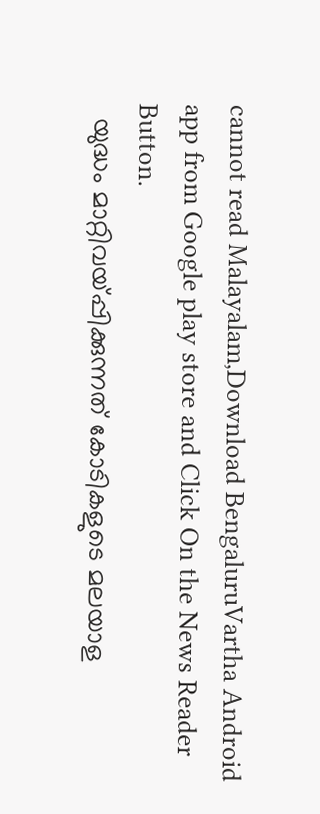cannot read Malayalam,Download BengaluruVartha Android app from Google play store and Click On the News Reader Button.
  യുദ്ധം മാറ്റിവയ്പ്പിക്കുന്നത് കോടികളുടെ മലയാള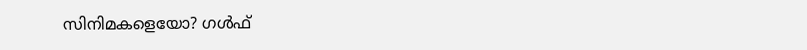സിനിമകളെയോ? ഗൾഫ്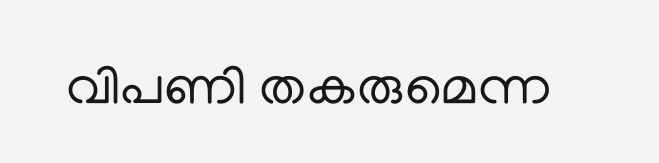വിപണി തകരുമെന്ന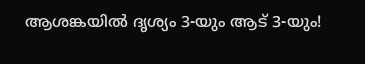ആശങ്കയിൽ ദൃശ്യം 3-യും ആട് 3-യും!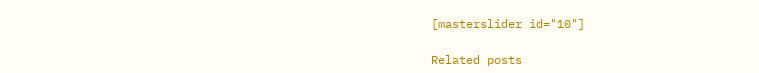[masterslider id="10"]

Related posts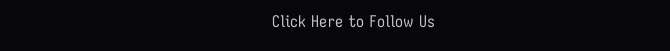Click Here to Follow Us